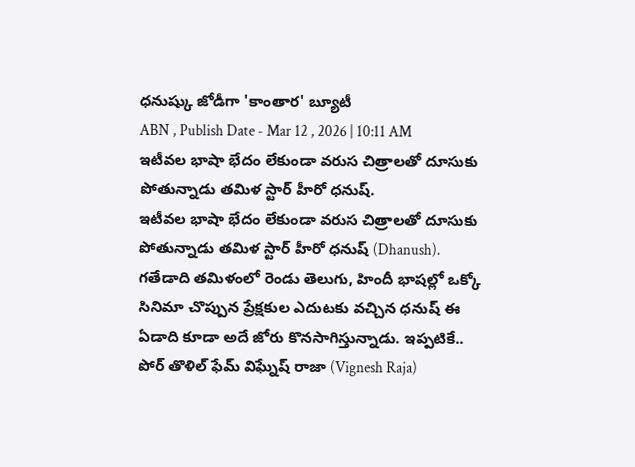ధనుష్కు జోడీగా 'కాంతార' బ్యూటీ
ABN , Publish Date - Mar 12 , 2026 | 10:11 AM
ఇటీవల భాషా భేదం లేకుండా వరుస చిత్రాలతో దూసుకు పోతున్నాడు తమిళ స్టార్ హీరో ధనుష్.
ఇటీవల భాషా భేదం లేకుండా వరుస చిత్రాలతో దూసుకు పోతున్నాడు తమిళ స్టార్ హీరో ధనుష్ (Dhanush). గతేడాది తమిళంలో రెండు తెలుగు, హిందీ భాషల్లో ఒక్కో సినిమా చొప్పున ప్రేక్షకుల ఎదుటకు వచ్చిన ధనుష్ ఈ ఏడాది కూడా అదే జోరు కొనసాగిస్తున్నాడు. ఇప్పటికే.. పోర్ తొళిల్ ఫేమ్ విఘ్నేష్ రాజా (Vignesh Raja)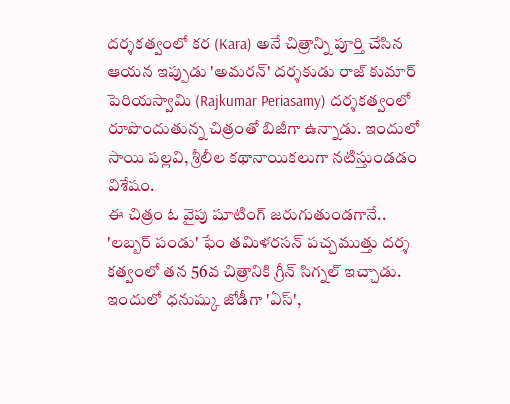దర్శకత్వంలో కర (Kara) అనే చిత్రాన్ని పూర్తి చేసిన ఆయన ఇప్పుడు 'అమరన్' దర్శకుడు రాజ్ కుమార్ పెరియస్వామి (Rajkumar Periasamy) దర్శకత్వంలో రూపొందుతున్న చిత్రంతో బిజీగా ఉన్నాడు. ఇందులో సాయి పల్లవి, శ్రీలీల కథానాయికలుగా నటిస్తుండడం విశేషం.
ఈ చిత్రం ఓ వైపు షూటింగ్ జరుగుతుండగానే.. 'లబ్బర్ పండు' ఫేం తమిళరసన్ పచ్చముత్తు దర్శ కత్వంలో తన 56వ చిత్రానికి గ్రీన్ సిగ్నల్ ఇచ్చాడు. ఇందులో ధనుష్కు జోడీగా 'ఏస్',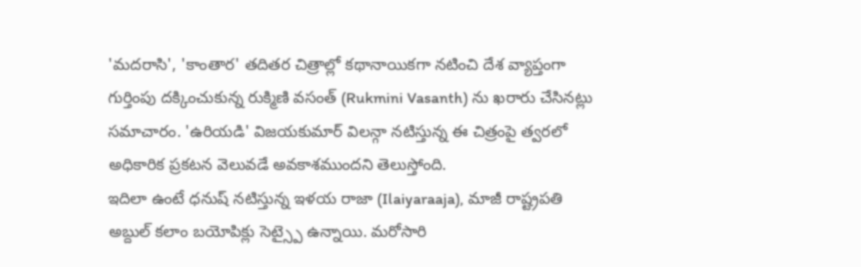'మదరాసి', 'కాంతార' తదితర చిత్రాల్లో కథానాయికగా నటించి దేశ వ్యాప్తంగా గుర్తింపు దక్కించుకున్న రుక్మిణి వసంత్ (Rukmini Vasanth) ను ఖరారు చేసినట్లు సమాచారం. 'ఉరియడి' విజయకుమార్ విలన్గా నటిస్తున్న ఈ చిత్రంపై త్వరలో అధికారిక ప్రకటన వెలువడే అవకాశముందని తెలుస్తోంది.
ఇదిలా ఉంటే ధనుష్ నటిస్తున్న ఇళయ రాజా (Ilaiyaraaja), మాజీ రాష్ట్రపతి అబ్దుల్ కలాం బయోపిక్లు సెట్స్పై ఉన్నాయి. మరోసారి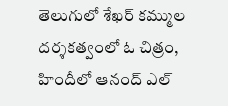తెలుగులో శేఖర్ కమ్ముల దర్శకత్వంలో ఓ చిత్రం, హిందీలో ఆనంద్ ఎల్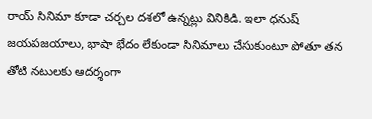రాయ్ సినిమా కూడా చర్చల దశలో ఉన్నట్లు వినికిడి. ఇలా ధనుష్ జయపజయాలు, భాషా భేదం లేకుండా సినిమాలు చేసుకుంటూ పోతూ తన తోటి నటులకు ఆదర్శంగా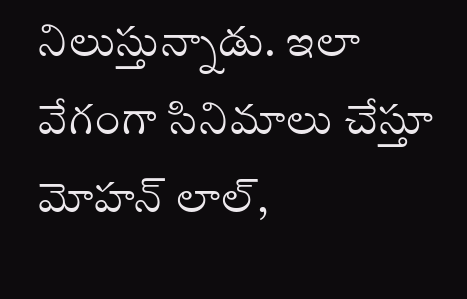నిలుస్తున్నాడు. ఇలా వేగంగా సినిమాలు చేస్తూ మోహన్ లాల్,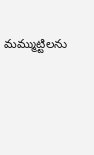మమ్ముట్టిలను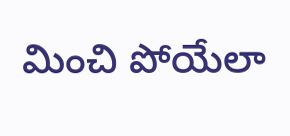మించి పోయేలా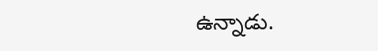ఉన్నాడు.